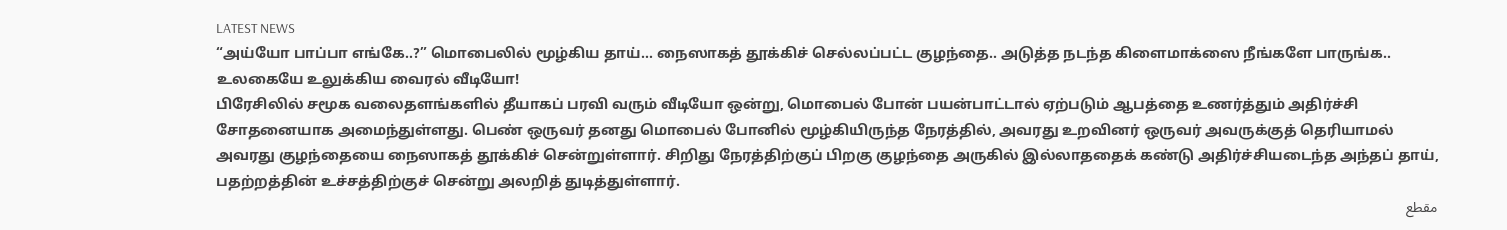LATEST NEWS
“அய்யோ பாப்பா எங்கே..?” மொபைலில் மூழ்கிய தாய்… நைஸாகத் தூக்கிச் செல்லப்பட்ட குழந்தை.. அடுத்த நடந்த கிளைமாக்ஸை நீங்களே பாருங்க.. உலகையே உலுக்கிய வைரல் வீடியோ!
பிரேசிலில் சமூக வலைதளங்களில் தீயாகப் பரவி வரும் வீடியோ ஒன்று, மொபைல் போன் பயன்பாட்டால் ஏற்படும் ஆபத்தை உணர்த்தும் அதிர்ச்சி சோதனையாக அமைந்துள்ளது. பெண் ஒருவர் தனது மொபைல் போனில் மூழ்கியிருந்த நேரத்தில், அவரது உறவினர் ஒருவர் அவருக்குத் தெரியாமல் அவரது குழந்தையை நைஸாகத் தூக்கிச் சென்றுள்ளார். சிறிது நேரத்திற்குப் பிறகு குழந்தை அருகில் இல்லாததைக் கண்டு அதிர்ச்சியடைந்த அந்தப் தாய், பதற்றத்தின் உச்சத்திற்குச் சென்று அலறித் துடித்துள்ளார்.
مقطع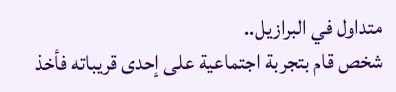متداول في البرازيل..
شخص قام بتجربة اجتماعية على إحدى قريباته فأخذ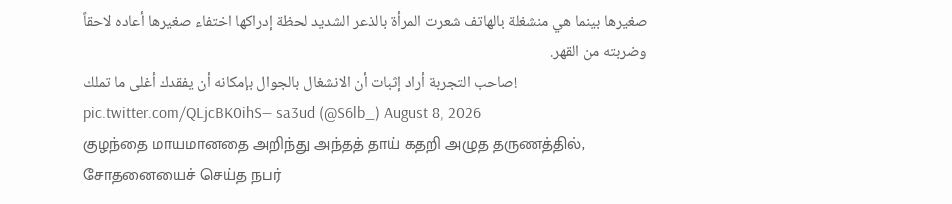صغيرها بينما هي منشغلة بالهاتف شعرت المرأة بالذعر الشديد لحظة إدراكها اختفاء صغيرها أعاده لاحقاً وضربته من القهر.
صاحب التجربة أراد إثبات أن الانشغال بالجوال بإمكانه أن يفقدك أغلى ما تملك! pic.twitter.com/QLjcBK0ihS— sa3ud (@S6lb_) August 8, 2026
குழந்தை மாயமானதை அறிந்து அந்தத் தாய் கதறி அழுத தருணத்தில், சோதனையைச் செய்த நபர்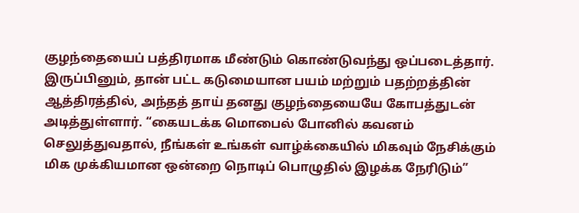குழந்தையைப் பத்திரமாக மீண்டும் கொண்டுவந்து ஒப்படைத்தார். இருப்பினும், தான் பட்ட கடுமையான பயம் மற்றும் பதற்றத்தின் ஆத்திரத்தில், அந்தத் தாய் தனது குழந்தையையே கோபத்துடன் அடித்துள்ளார். “கையடக்க மொபைல் போனில் கவனம் செலுத்துவதால், நீங்கள் உங்கள் வாழ்க்கையில் மிகவும் நேசிக்கும் மிக முக்கியமான ஒன்றை நொடிப் பொழுதில் இழக்க நேரிடும்”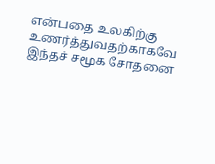என்பதை உலகிற்கு உணர்த்துவதற்காகவே இந்தச் சமூக சோதனை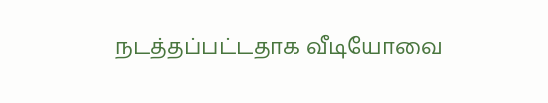நடத்தப்பட்டதாக வீடியோவை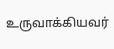உருவாக்கியவர்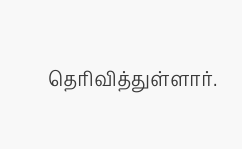தெரிவித்துள்ளார்.